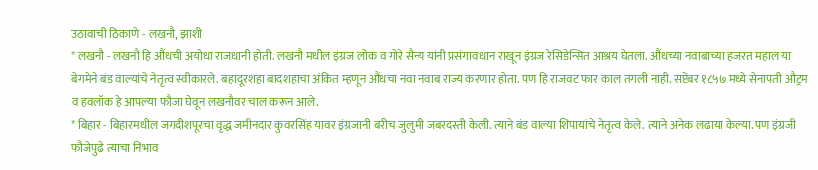उठावाची ठिकाणे - लखनौ, झाशी
* लखनौ - लखनौ हि औंधची अयोधा राजधानी होती. लखनौ मधील इंग्रज लोक व गोरे सैन्य यांनी प्रसंगावधान राखून इंग्रज रेसिडेन्सित आश्रय घेतला. औंधच्या नवाबाच्या हजरत महाल या बेगमेने बंड वाल्यांचे नेतृत्व स्वीकारले. बहादूरशहा बादशहाचा अंकित म्हणून औंधचा नवा नवाब राज्य करणार होता. पण हि राजवट फार काल तगली नाही. सप्टेंबर १८५७ मध्ये सेनापती औट्रम व हवलॉक हे आपल्या फौजा घेवून लखनौवर चाल करून आले.
* बिहार - बिहारमधील जगदीशपूरचा वृद्ध जमीनदार कुवरसिंह यावर इंग्रजानी बरीच जुलुमी जबरदस्ती केली. त्याने बंड वाल्या शिपायांचे नेतृत्व केले. त्याने अनेक लढाया केल्या. पण इंग्रजी फौजेपुढे त्याचा निभाव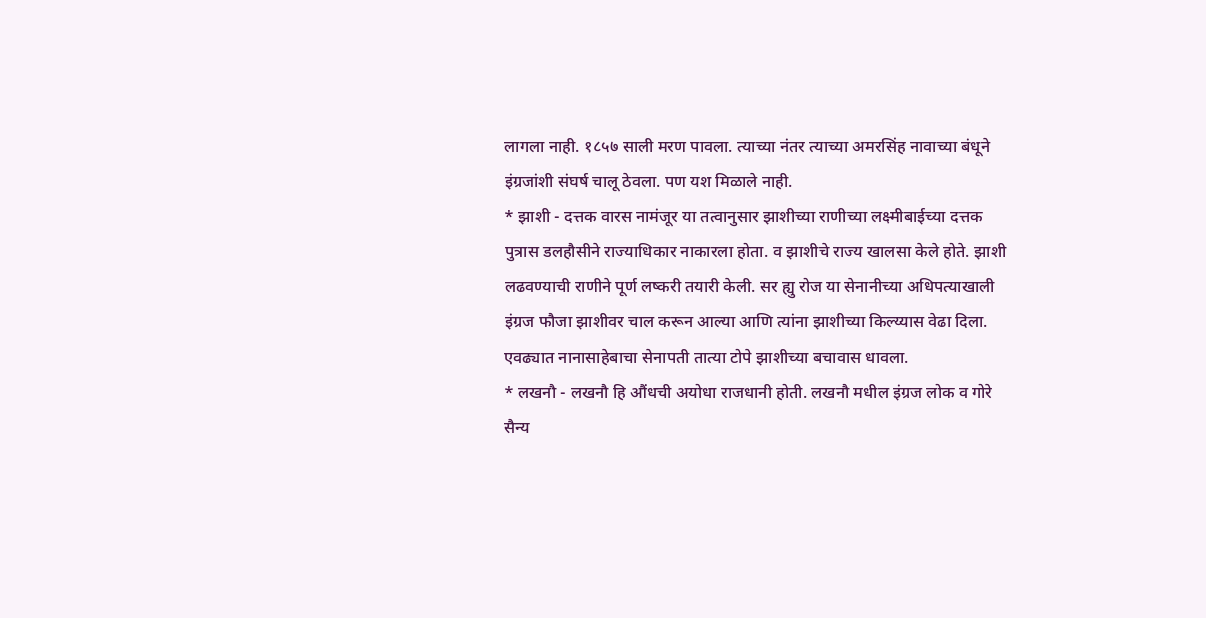लागला नाही. १८५७ साली मरण पावला. त्याच्या नंतर त्याच्या अमरसिंह नावाच्या बंधूने इंग्रजांशी संघर्ष चालू ठेवला. पण यश मिळाले नाही.
* झाशी - दत्तक वारस नामंजूर या तत्वानुसार झाशीच्या राणीच्या लक्ष्मीबाईच्या दत्तक पुत्रास डलहौसीने राज्याधिकार नाकारला होता. व झाशीचे राज्य खालसा केले होते. झाशी लढवण्याची राणीने पूर्ण लष्करी तयारी केली. सर ह्यु रोज या सेनानीच्या अधिपत्याखाली इंग्रज फौजा झाशीवर चाल करून आल्या आणि त्यांना झाशीच्या किल्य्यास वेढा दिला. एवढ्यात नानासाहेबाचा सेनापती तात्या टोपे झाशीच्या बचावास धावला.
* लखनौ - लखनौ हि औंधची अयोधा राजधानी होती. लखनौ मधील इंग्रज लोक व गोरे सैन्य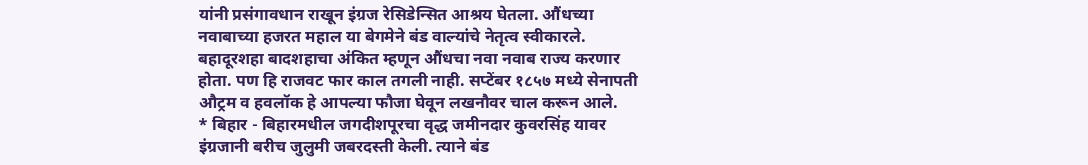यांनी प्रसंगावधान राखून इंग्रज रेसिडेन्सित आश्रय घेतला. औंधच्या नवाबाच्या हजरत महाल या बेगमेने बंड वाल्यांचे नेतृत्व स्वीकारले. बहादूरशहा बादशहाचा अंकित म्हणून औंधचा नवा नवाब राज्य करणार होता. पण हि राजवट फार काल तगली नाही. सप्टेंबर १८५७ मध्ये सेनापती औट्रम व हवलॉक हे आपल्या फौजा घेवून लखनौवर चाल करून आले.
* बिहार - बिहारमधील जगदीशपूरचा वृद्ध जमीनदार कुवरसिंह यावर इंग्रजानी बरीच जुलुमी जबरदस्ती केली. त्याने बंड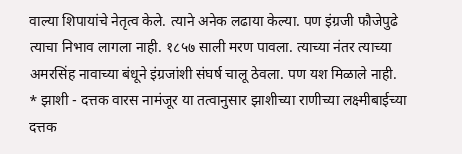वाल्या शिपायांचे नेतृत्व केले. त्याने अनेक लढाया केल्या. पण इंग्रजी फौजेपुढे त्याचा निभाव लागला नाही. १८५७ साली मरण पावला. त्याच्या नंतर त्याच्या अमरसिंह नावाच्या बंधूने इंग्रजांशी संघर्ष चालू ठेवला. पण यश मिळाले नाही.
* झाशी - दत्तक वारस नामंजूर या तत्वानुसार झाशीच्या राणीच्या लक्ष्मीबाईच्या दत्तक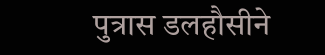पुत्रास डलहौसीने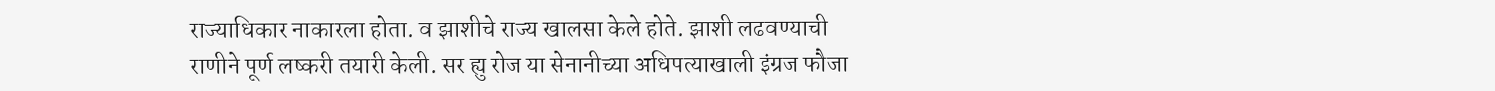राज्याधिकार नाकारला होता. व झाशीचे राज्य खालसा केले होते. झाशी लढवण्याची राणीने पूर्ण लष्करी तयारी केली. सर ह्यु रोज या सेनानीच्या अधिपत्याखाली इंग्रज फौजा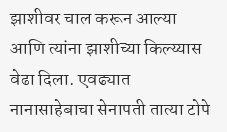झाशीवर चाल करून आल्या आणि त्यांना झाशीच्या किल्य्यास वेढा दिला. एवढ्यात नानासाहेबाचा सेनापती तात्या टोपे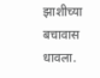झाशीच्या बचावास धावला.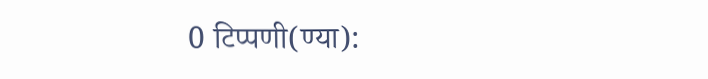0 टिप्पणी(ण्या):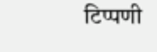टिप्पणी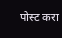पोस्ट करा